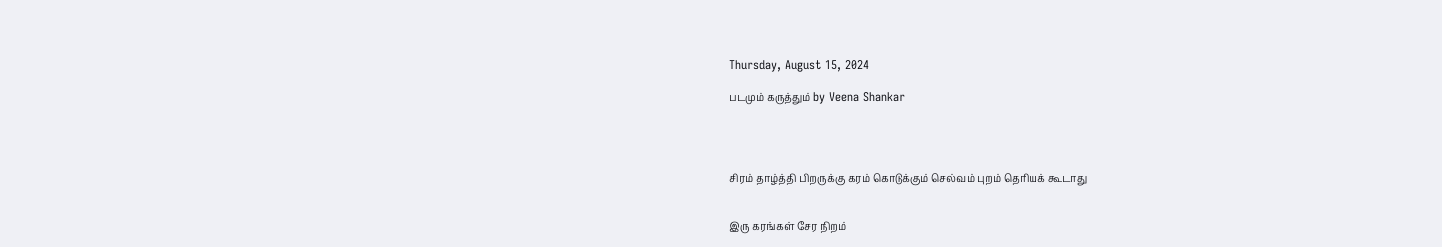Thursday, August 15, 2024

படமும் கருத்தும் by Veena Shankar




சிரம் தாழ்த்தி பிறருக்கு கரம் கொடுக்கும் செல்வம் புறம் தெரியக் கூடாது


இரு கரங்கள் சேர நிறம்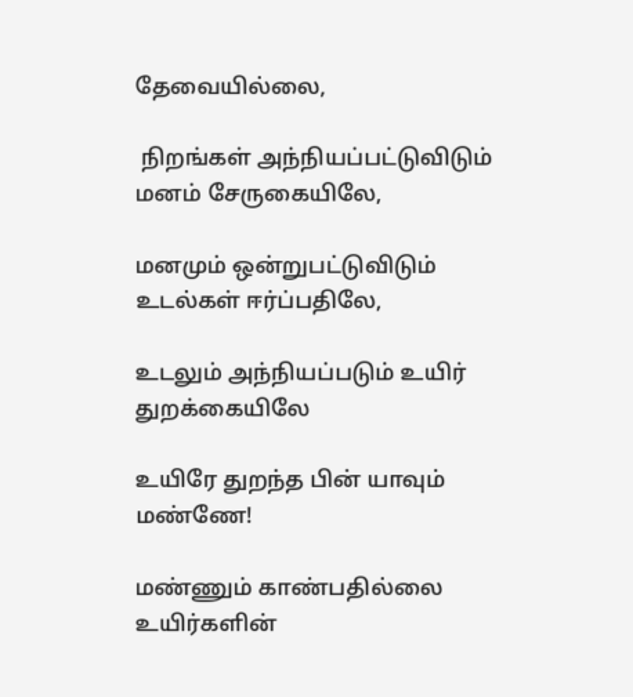தேவையில்லை,

 நிறங்கள் அந்நியப்பட்டுவிடும் மனம் சேருகையிலே,

மனமும் ஒன்றுபட்டுவிடும் உடல்கள் ஈர்ப்பதிலே,

உடலும் அந்நியப்படும் உயிர் துறக்கையிலே

உயிரே துறந்த பின் யாவும் மண்ணே!

மண்ணும் காண்பதில்லை உயிர்களின்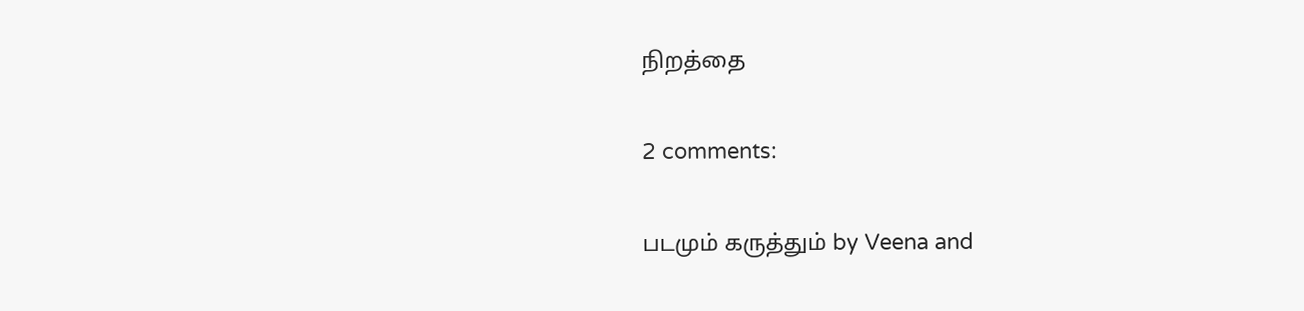நிறத்தை

2 comments:

படமும் கருத்தும் by Veena and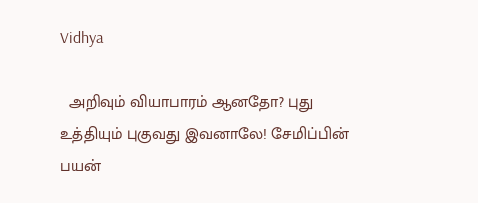Vidhya

  அறிவும் வியாபாரம் ஆனதோ? புது உத்தியும் புகுவது இவனாலே! சேமிப்பின் பயன்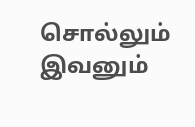சொல்லும் இவனும்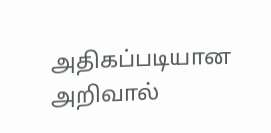அதிகப்படியான அறிவால்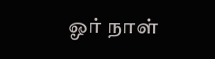ஓர் நாள்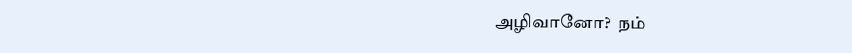அழிவானோ?  நம்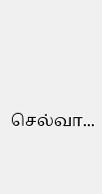செல்வா...